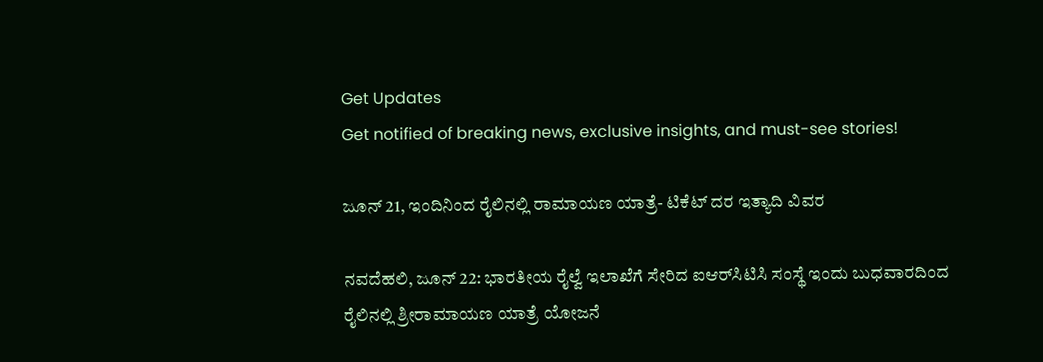Get Updates
Get notified of breaking news, exclusive insights, and must-see stories!

ಜೂನ್ 21, ಇಂದಿನಿಂದ ರೈಲಿನಲ್ಲಿ ರಾಮಾಯಣ ಯಾತ್ರೆ- ಟಿಕೆಟ್ ದರ ಇತ್ಯಾದಿ ವಿವರ

ನವದೆಹಲಿ, ಜೂನ್ 22: ಭಾರತೀಯ ರೈಲ್ವೆ ಇಲಾಖೆಗೆ ಸೇರಿದ ಐಆರ್‌ಸಿಟಿಸಿ ಸಂಸ್ಥೆ ಇಂದು ಬುಧವಾರದಿಂದ ರೈಲಿನಲ್ಲಿ ಶ್ರೀರಾಮಾಯಣ ಯಾತ್ರೆ ಯೋಜನೆ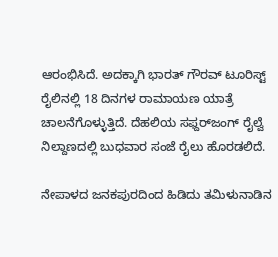ಆರಂಭಿಸಿದೆ. ಅದಕ್ಕಾಗಿ ಭಾರತ್ ಗೌರವ್ ಟೂರಿಸ್ಟ್ ರೈಲಿನಲ್ಲಿ 18 ದಿನಗಳ ರಾಮಾಯಣ ಯಾತ್ರೆ ಚಾಲನೆಗೊಳ್ಳುತ್ತಿದೆ. ದೆಹಲಿಯ ಸಫ್ದರ್‌ಜಂಗ್ ರೈಲ್ವೆ ನಿಲ್ದಾಣದಲ್ಲಿ ಬುಧವಾರ ಸಂಜೆ ರೈಲು ಹೊರಡಲಿದೆ.

ನೇಪಾಳದ ಜನಕಪುರದಿಂದ ಹಿಡಿದು ತಮಿಳುನಾಡಿನ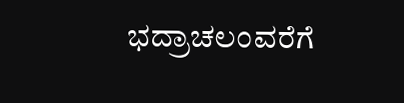ಭದ್ರಾಚಲಂವರೆಗೆ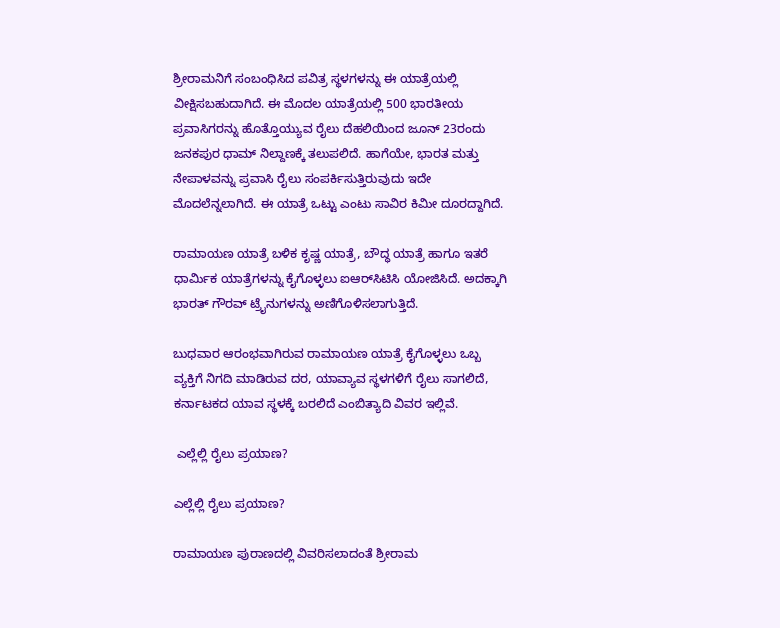ಶ್ರೀರಾಮನಿಗೆ ಸಂಬಂಧಿಸಿದ ಪವಿತ್ರ ಸ್ಥಳಗಳನ್ನು ಈ ಯಾತ್ರೆಯಲ್ಲಿ ವೀಕ್ಷಿಸಬಹುದಾಗಿದೆ. ಈ ಮೊದಲ ಯಾತ್ರೆಯಲ್ಲಿ 500 ಭಾರತೀಯ ಪ್ರವಾಸಿಗರನ್ನು ಹೊತ್ತೊಯ್ಯುವ ರೈಲು ದೆಹಲಿಯಿಂದ ಜೂನ್ 23ರಂದು ಜನಕಪುರ ಧಾಮ್ ನಿಲ್ದಾಣಕ್ಕೆ ತಲುಪಲಿದೆ. ಹಾಗೆಯೇ, ಭಾರತ ಮತ್ತು ನೇಪಾಳವನ್ನು ಪ್ರವಾಸಿ ರೈಲು ಸಂಪರ್ಕಿಸುತ್ತಿರುವುದು ಇದೇ ಮೊದಲೆನ್ನಲಾಗಿದೆ. ಈ ಯಾತ್ರೆ ಒಟ್ಟು ಎಂಟು ಸಾವಿರ ಕಿಮೀ ದೂರದ್ದಾಗಿದೆ.

ರಾಮಾಯಣ ಯಾತ್ರೆ ಬಳಿಕ ಕೃಷ್ಣ ಯಾತ್ರೆ, ಬೌದ್ಧ ಯಾತ್ರೆ ಹಾಗೂ ಇತರೆ ಧಾರ್ಮಿಕ ಯಾತ್ರೆಗಳನ್ನು ಕೈಗೊಳ್ಳಲು ಐಆರ್‌ಸಿಟಿಸಿ ಯೋಜಿಸಿದೆ. ಅದಕ್ಕಾಗಿ ಭಾರತ್ ಗೌರವ್ ಟ್ರೈನುಗಳನ್ನು ಅಣಿಗೊಳಿಸಲಾಗುತ್ತಿದೆ.

ಬುಧವಾರ ಆರಂಭವಾಗಿರುವ ರಾಮಾಯಣ ಯಾತ್ರೆ ಕೈಗೊಳ್ಳಲು ಒಬ್ಬ ವ್ಯಕ್ತಿಗೆ ನಿಗದಿ ಮಾಡಿರುವ ದರ, ಯಾವ್ಯಾವ ಸ್ಥಳಗಳಿಗೆ ರೈಲು ಸಾಗಲಿದೆ, ಕರ್ನಾಟಕದ ಯಾವ ಸ್ಥಳಕ್ಕೆ ಬರಲಿದೆ ಎಂಬಿತ್ಯಾದಿ ವಿವರ ಇಲ್ಲಿವೆ.

 ಎಲ್ಲೆಲ್ಲಿ ರೈಲು ಪ್ರಯಾಣ?

ಎಲ್ಲೆಲ್ಲಿ ರೈಲು ಪ್ರಯಾಣ?

ರಾಮಾಯಣ ಪುರಾಣದಲ್ಲಿ ವಿವರಿಸಲಾದಂತೆ ಶ್ರೀರಾಮ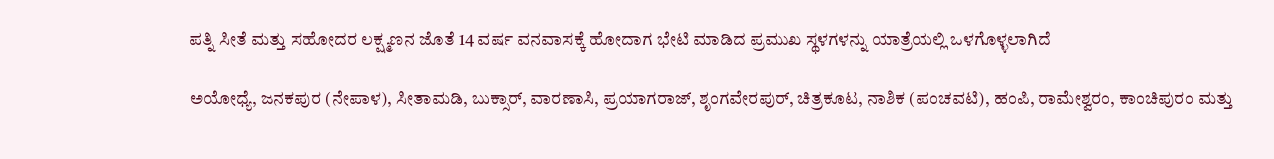ಪತ್ನಿ ಸೀತೆ ಮತ್ತು ಸಹೋದರ ಲಕ್ಷ್ಮಣನ ಜೊತೆ 14 ವರ್ಷ ವನವಾಸಕ್ಕೆ ಹೋದಾಗ ಭೇಟಿ ಮಾಡಿದ ಪ್ರಮುಖ ಸ್ಥಳಗಳನ್ನು ಯಾತ್ರೆಯಲ್ಲಿ ಒಳಗೊಳ್ಳಲಾಗಿದೆ

ಅಯೋಧ್ಯೆ, ಜನಕಪುರ (ನೇಪಾಳ), ಸೀತಾಮಡಿ, ಬುಕ್ಸಾರ್, ವಾರಣಾಸಿ, ಪ್ರಯಾಗರಾಜ್, ಶೃಂಗವೇರಪುರ್, ಚಿತ್ರಕೂಟ, ನಾಶಿಕ (ಪಂಚವಟಿ), ಹಂಪಿ, ರಾಮೇಶ್ವರಂ, ಕಾಂಚಿಪುರಂ ಮತ್ತು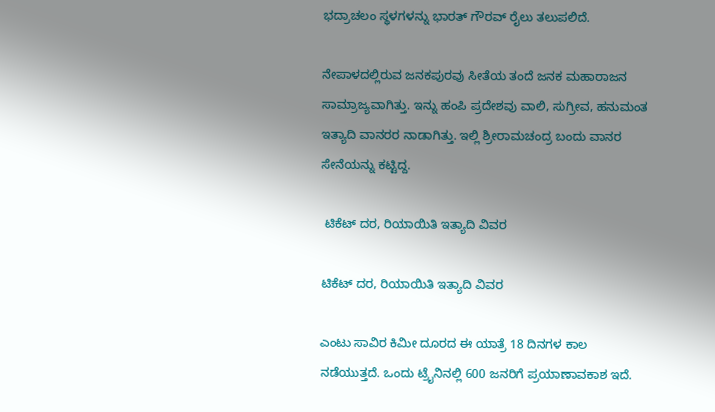ಭದ್ರಾಚಲಂ ಸ್ಥಳಗಳನ್ನು ಭಾರತ್ ಗೌರವ್ ರೈಲು ತಲುಪಲಿದೆ.

ನೇಪಾಳದಲ್ಲಿರುವ ಜನಕಪುರವು ಸೀತೆಯ ತಂದೆ ಜನಕ ಮಹಾರಾಜನ ಸಾಮ್ರಾಜ್ಯವಾಗಿತ್ತು. ಇನ್ನು ಹಂಪಿ ಪ್ರದೇಶವು ವಾಲಿ, ಸುಗ್ರೀವ, ಹನುಮಂತ ಇತ್ಯಾದಿ ವಾನರರ ನಾಡಾಗಿತ್ತು. ಇಲ್ಲಿ ಶ್ರೀರಾಮಚಂದ್ರ ಬಂದು ವಾನರ ಸೇನೆಯನ್ನು ಕಟ್ಟಿದ್ದ.

 ಟಿಕೆಟ್ ದರ, ರಿಯಾಯಿತಿ ಇತ್ಯಾದಿ ವಿವರ

ಟಿಕೆಟ್ ದರ, ರಿಯಾಯಿತಿ ಇತ್ಯಾದಿ ವಿವರ

ಎಂಟು ಸಾವಿರ ಕಿಮೀ ದೂರದ ಈ ಯಾತ್ರೆ 18 ದಿನಗಳ ಕಾಲ ನಡೆಯುತ್ತದೆ. ಒಂದು ಟ್ರೈನಿನಲ್ಲಿ 600 ಜನರಿಗೆ ಪ್ರಯಾಣಾವಕಾಶ ಇದೆ.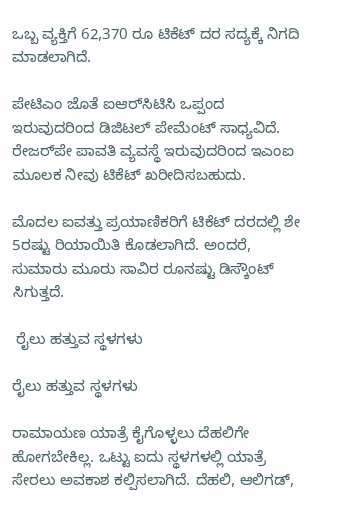ಒಬ್ಬ ವ್ಯಕ್ತಿಗೆ 62,370 ರೂ ಟಿಕೆಟ್ ದರ ಸದ್ಯಕ್ಕೆ ನಿಗದಿ ಮಾಡಲಾಗಿದೆ.

ಪೇಟಿಎಂ ಜೊತೆ ಐಆರ್‌ಸಿಟಿಸಿ ಒಪ್ಪಂದ ಇರುವುದರಿಂದ ಡಿಜಿಟಲ್ ಪೇಮೆಂಟ್ ಸಾಧ್ಯವಿದೆ. ರೇಜರ್‌ಪೇ ಪಾವತಿ ವ್ಯವಸ್ಥೆ ಇರುವುದರಿಂದ ಇಎಂಐ ಮೂಲಕ ನೀವು ಟಿಕೆಟ್ ಖರೀದಿಸಬಹುದು.

ಮೊದಲ ಐವತ್ತು ಪ್ರಯಾಣಿಕರಿಗೆ ಟಿಕೆಟ್ ದರದಲ್ಲಿ ಶೇ 5ರಷ್ಟು ರಿಯಾಯಿತಿ ಕೊಡಲಾಗಿದೆ. ಅಂದರೆ, ಸುಮಾರು ಮೂರು ಸಾವಿರ ರೂನಷ್ಟು ಡಿಸ್ಕೌಂಟ್ ಸಿಗುತ್ತದೆ.

 ರೈಲು ಹತ್ತುವ ಸ್ಥಳಗಳು

ರೈಲು ಹತ್ತುವ ಸ್ಥಳಗಳು

ರಾಮಾಯಣ ಯಾತ್ರೆ ಕೈಗೊಳ್ಳಲು ದೆಹಲಿಗೇ ಹೋಗಬೇಕಿಲ್ಲ. ಒಟ್ಟು ಐದು ಸ್ಥಳಗಳಲ್ಲಿ ಯಾತ್ರೆ ಸೇರಲು ಅವಕಾಶ ಕಲ್ಪಿಸಲಾಗಿದೆ. ದೆಹಲಿ, ಆಲಿಗಡ್,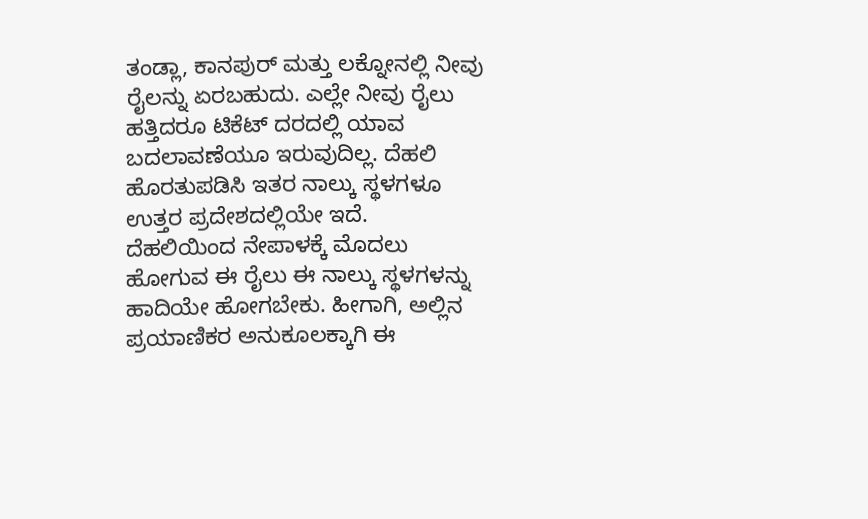ತಂಡ್ಲಾ, ಕಾನಪುರ್ ಮತ್ತು ಲಕ್ನೋನಲ್ಲಿ ನೀವು ರೈಲನ್ನು ಏರಬಹುದು. ಎಲ್ಲೇ ನೀವು ರೈಲು ಹತ್ತಿದರೂ ಟಿಕೆಟ್ ದರದಲ್ಲಿ ಯಾವ ಬದಲಾವಣೆಯೂ ಇರುವುದಿಲ್ಲ. ದೆಹಲಿ ಹೊರತುಪಡಿಸಿ ಇತರ ನಾಲ್ಕು ಸ್ಥಳಗಳೂ ಉತ್ತರ ಪ್ರದೇಶದಲ್ಲಿಯೇ ಇದೆ. ದೆಹಲಿಯಿಂದ ನೇಪಾಳಕ್ಕೆ ಮೊದಲು ಹೋಗುವ ಈ ರೈಲು ಈ ನಾಲ್ಕು ಸ್ಥಳಗಳನ್ನು ಹಾದಿಯೇ ಹೋಗಬೇಕು. ಹೀಗಾಗಿ, ಅಲ್ಲಿನ ಪ್ರಯಾಣಿಕರ ಅನುಕೂಲಕ್ಕಾಗಿ ಈ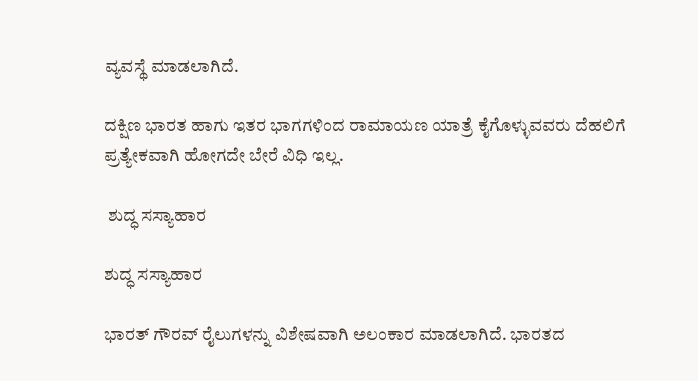ವ್ಯವಸ್ಥೆ ಮಾಡಲಾಗಿದೆ.

ದಕ್ಷಿಣ ಭಾರತ ಹಾಗು ಇತರ ಭಾಗಗಳಿಂದ ರಾಮಾಯಣ ಯಾತ್ರೆ ಕೈಗೊಳ್ಳುವವರು ದೆಹಲಿಗೆ ಪ್ರತ್ಯೇಕವಾಗಿ ಹೋಗದೇ ಬೇರೆ ವಿಧಿ ಇಲ್ಲ.

 ಶುದ್ಧ ಸಸ್ಯಾಹಾರ

ಶುದ್ಧ ಸಸ್ಯಾಹಾರ

ಭಾರತ್ ಗೌರವ್ ರೈಲುಗಳನ್ನು ವಿಶೇಷವಾಗಿ ಅಲಂಕಾರ ಮಾಡಲಾಗಿದೆ. ಭಾರತದ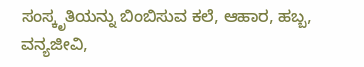ಸಂಸ್ಕೃತಿಯನ್ನು ಬಿಂಬಿಸುವ ಕಲೆ, ಆಹಾರ, ಹಬ್ಬ, ವನ್ಯಜೀವಿ,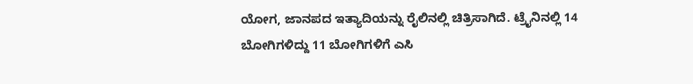ಯೋಗ, ಜಾನಪದ ಇತ್ಯಾದಿಯನ್ನು ರೈಲಿನಲ್ಲಿ ಚಿತ್ರಿಸಾಗಿದೆ. ಟ್ರೈನಿನಲ್ಲಿ 14 ಬೋಗಿಗಳಿದ್ದು 11 ಬೋಗಿಗಳಿಗೆ ಎಸಿ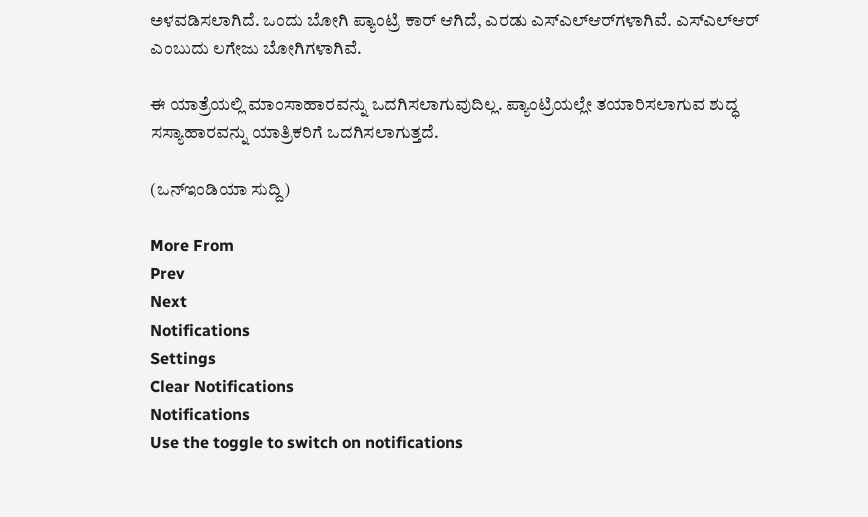ಅಳವಡಿಸಲಾಗಿದೆ. ಒಂದು ಬೋಗಿ ಪ್ಯಾಂಟ್ರಿ ಕಾರ್ ಆಗಿದೆ, ಎರಡು ಎಸ್‌ಎಲ್‌ಆರ್‌ಗಳಾಗಿವೆ. ಎಸ್‌ಎಲ್‌ಆರ್ ಎಂಬುದು ಲಗೇಜು ಬೋಗಿಗಳಾಗಿವೆ.

ಈ ಯಾತ್ರೆಯಲ್ಲಿ ಮಾಂಸಾಹಾರವನ್ನು ಒದಗಿಸಲಾಗುವುದಿಲ್ಲ. ಪ್ಯಾಂಟ್ರಿಯಲ್ಲೇ ತಯಾರಿಸಲಾಗುವ ಶುದ್ಧ ಸಸ್ಯಾಹಾರವನ್ನು ಯಾತ್ರಿಕರಿಗೆ ಒದಗಿಸಲಾಗುತ್ತದೆ.

(ಒನ್ಇಂಡಿಯಾ ಸುದ್ದಿ)

More From
Prev
Next
Notifications
Settings
Clear Notifications
Notifications
Use the toggle to switch on notifications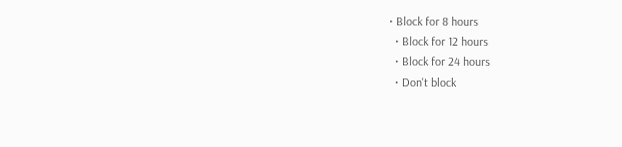• Block for 8 hours
  • Block for 12 hours
  • Block for 24 hours
  • Don't block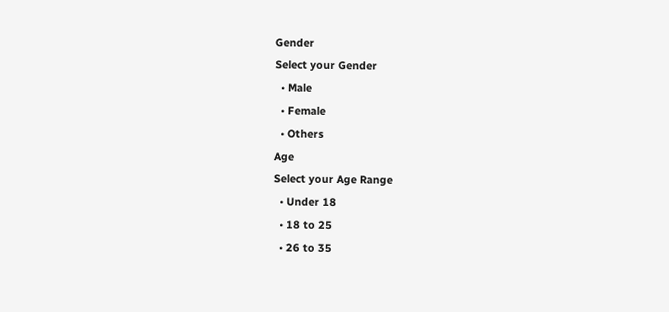Gender
Select your Gender
  • Male
  • Female
  • Others
Age
Select your Age Range
  • Under 18
  • 18 to 25
  • 26 to 35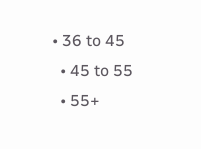• 36 to 45
  • 45 to 55
  • 55+